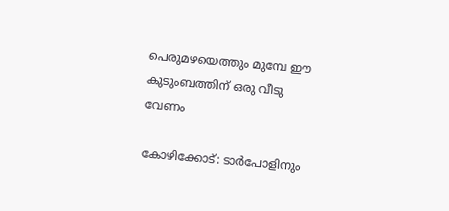പെരുമഴയെത്തും മുമ്പേ ഈ കുടുംബത്തിന് ഒരു വീടു വേണം

കോഴിക്കോട്: ടാർപോളിനും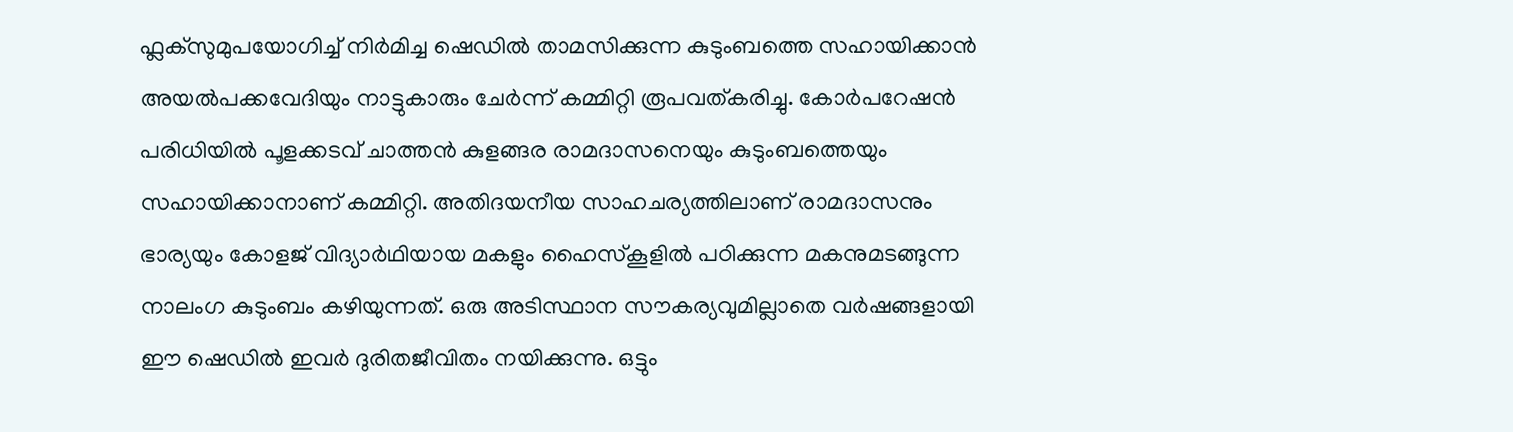ഫ്ലക്സുമുപയോഗിച്ച് നിർമിച്ച ഷെഡിൽ താമസിക്കുന്ന കുടുംബത്തെ സഹായിക്കാൻ അയൽപക്കവേദിയും നാട്ടുകാരും ചേർന്ന് കമ്മിറ്റി രൂപവത്കരിച്ചു. കോർപറേഷൻ പരിധിയിൽ പൂളക്കടവ് ചാത്തൻ കുളങ്ങര രാമദാസനെയും കുടുംബത്തെയും സഹായിക്കാനാണ് കമ്മിറ്റി. അതിദയനീയ സാഹചര്യത്തിലാണ് രാമദാസനും ഭാര്യയും കോളജ് വിദ്യാർഥിയായ മകളും ഹൈസ്കൂളിൽ പഠിക്കുന്ന മകനുമടങ്ങുന്ന നാലംഗ കുടുംബം കഴിയുന്നത്. ഒരു അടിസ്ഥാന സൗകര്യവുമില്ലാതെ വർഷങ്ങളായി ഈ ഷെഡിൽ ഇവർ ദുരിതജീവിതം നയിക്കുന്നു. ഒട്ടും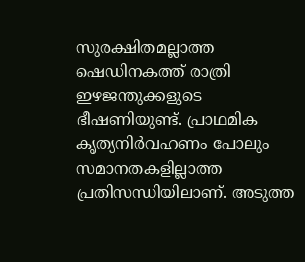സുരക്ഷിതമല്ലാത്ത ഷെഡിനകത്ത് രാത്രി ഇഴജന്തുക്കളുടെ ഭീഷണിയുണ്ട്. പ്രാഥമിക കൃത്യനിർവഹണം പോലും സമാനതകളില്ലാത്ത പ്രതിസന്ധിയിലാണ്. അടുത്ത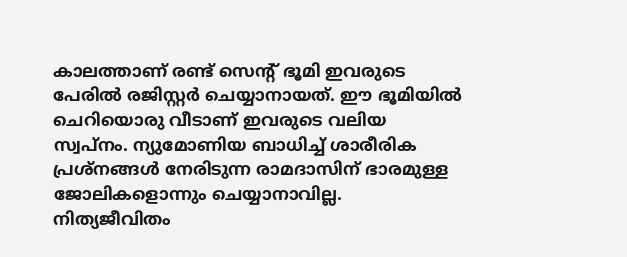കാലത്താണ് രണ്ട് സെന്‍റ് ഭൂമി ഇവരുടെ പേരിൽ രജിസ്റ്റർ ചെയ്യാനായത്. ഈ ഭൂമിയിൽ ചെറിയൊരു വീടാണ് ഇവരുടെ വലിയ സ്വപ്നം. ന്യുമോണിയ ബാധിച്ച് ശാരീരിക പ്രശ്നങ്ങൾ നേരിടുന്ന രാമദാസിന് ഭാരമുള്ള ജോലികളൊന്നും ചെയ്യാനാവില്ല. നിത്യജീവിതം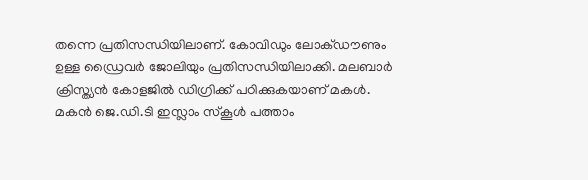തന്നെ പ്രതിസന്ധിയിലാണ്. കോവിഡും ലോക്ഡൗണും ഉള്ള ഡ്രൈവർ ജോലിയും പ്രതിസന്ധിയിലാക്കി. മലബാർ ക്രിസ്ത്യൻ കോളജിൽ ഡിഗ്രിക്ക് പഠിക്കുകയാണ് മകൾ. മകൻ ജെ.ഡി.ടി ഇസ്ലാം സ്കൂൾ പത്താം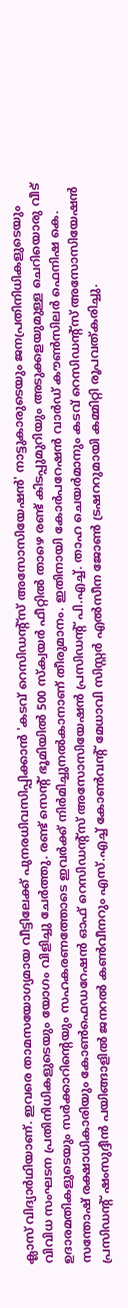ക്ലാസ് വിദ്യാർഥിയാണ്. ഇവരെ താമസയോഗ്യമായ വീട്ടിലേക്ക് പുനരധിവസിപ്പിക്കാൻ 'കടവ് റെസിഡന്റ്സ് അസോസിയേഷൻ' നാട്ടുകാരുടെയും ജനപ്രതിനിധികളുടെയും വിവിധ സംഘടന പ്രതിനിധികളുടെയും യോഗം വിളിച്ചു ചേർത്തു. രണ്ട് സെന്‍റ് ഭൂമിയിൽ 500 സ്ക്വയർ ഫീറ്റിൽ താഴെ രണ്ട് കിടപ്പുമുറിയും അടുക്കളയുമുള്ള ചെറിയൊരു വീട് ഉദാരമതികളുടെയും സർക്കാറിന്‍റെയും സഹകരണത്തോടെ ഇവർക്ക് നിർമിച്ചുനൽകാനാണ് തീരുമാനം. ഇതിനായി കോർപറേഷൻ വാർഡ് കൗൺസിലർ ഫെനിഷ കെ. സന്തോഷ് രക്ഷാധികാരിയും കോൺഫെഡറേഷൻ ഓഫ് റെസിഡന്റ്സ് അസോസിയേഷൻ പ്രസിഡന്‍റ് പി.എച്ച്. താഹ ചെയർമാനും കടവ് റെസിഡന്റ്സ് അസോസിയേഷൻ പ്രസിഡന്‍റ് ഷംസുദ്ദീൻ പയിങ്ങാളിൽ ജനറൽ കൺവീനറും എസ്.എച്ച് കോൺവന്‍റ് മേധാവി സിസ്റ്റർ എൽസീന ജോൺ ട്രഷററുമായി കമ്മിറ്റി രൂപവത്കരിച്ചു.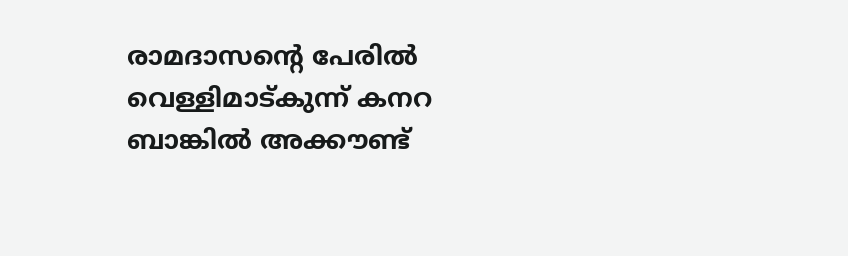രാമദാസന്‍റെ പേരിൽ വെള്ളിമാട്കുന്ന് കനറ ബാങ്കിൽ അക്കൗണ്ട്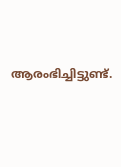ആരംഭിച്ചിട്ടുണ്ട്.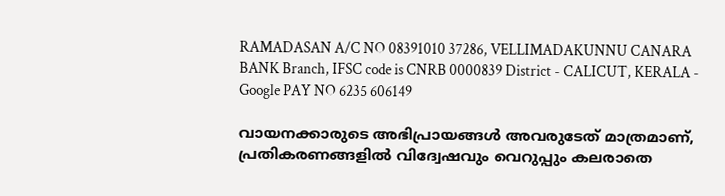RAMADASAN A/C NO 08391010 37286, VELLIMADAKUNNU CANARA BANK Branch, IFSC code is CNRB 0000839 District - CALICUT, KERALA - Google PAY NO 6235 606149

വായനക്കാരുടെ അഭിപ്രായങ്ങള്‍ അവരുടേത് മാത്രമാണ്, പ്രതികരണങ്ങളിൽ വിദ്വേഷവും വെറുപ്പും കലരാതെ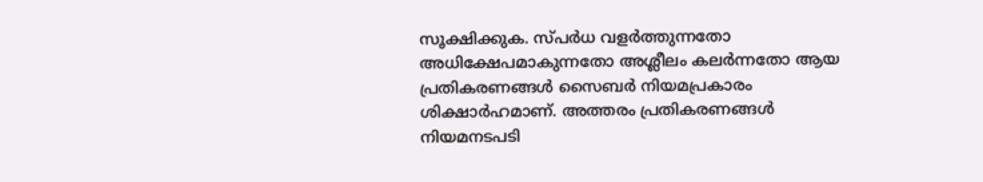സൂക്ഷിക്കുക. സ്പർധ വളർത്തുന്നതോ അധിക്ഷേപമാകുന്നതോ അശ്ലീലം കലർന്നതോ ആയ പ്രതികരണങ്ങൾ സൈബർ നിയമപ്രകാരം ശിക്ഷാർഹമാണ്. അത്തരം പ്രതികരണങ്ങൾ നിയമനടപടി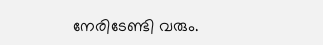നേരിടേണ്ടി വരും.